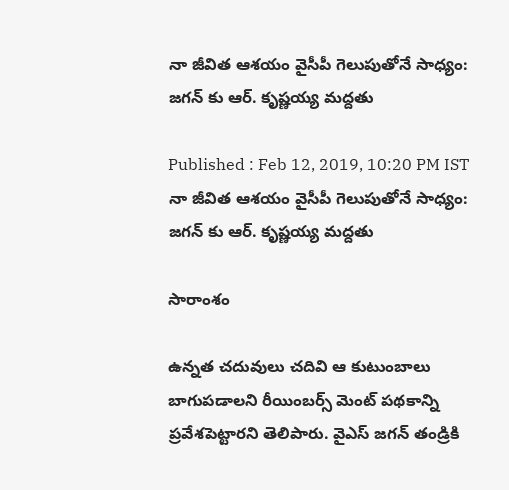నా జీవిత ఆశయం వైసీపీ గెలుపుతోనే సాధ్యం: జగన్ కు ఆర్. కృష్ణయ్య మద్దతు

Published : Feb 12, 2019, 10:20 PM IST
నా జీవిత ఆశయం వైసీపీ గెలుపుతోనే సాధ్యం: జగన్ కు ఆర్. కృష్ణయ్య మద్దతు

సారాంశం

ఉన్నత చదువులు చదివి ఆ కుటుంబాలు బాగుపడాలని రీయింబర్స్ మెంట్ పథకాన్ని ప్రవేశపెట్టారని తెలిపారు. వైఎస్ జగన్ తండ్రికి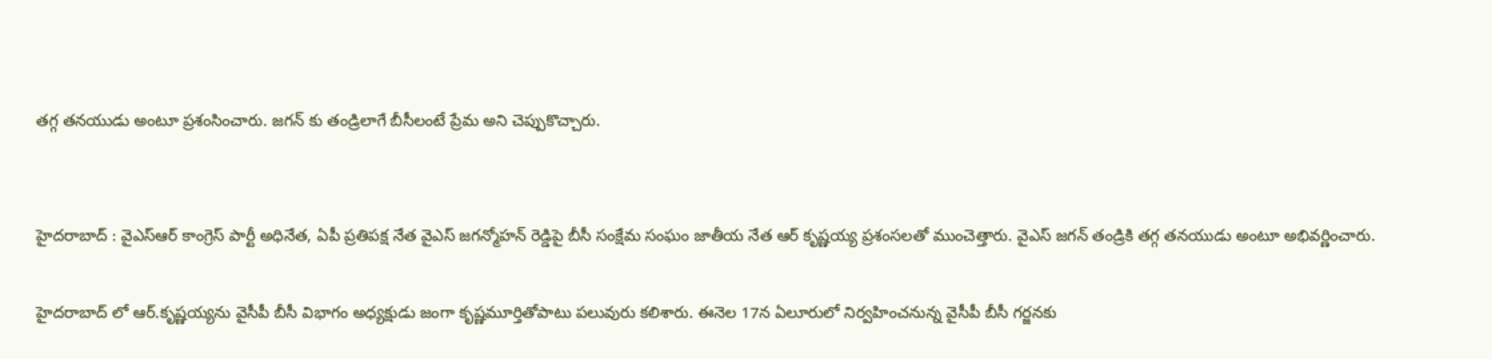తగ్గ తనయుడు అంటూ ప్రశంసించారు. జగన్ కు తండ్రిలాగే బీసీలంటే ప్రేమ అని చెప్పుకొచ్చారు.


హైదరాబాద్‌ : వైఎస్ఆర్ కాంగ్రెస్ పార్టీ అధినేత, ఏపీ ప్రతిపక్ష నేత వైఎస్ జగన్మోహన్ రెడ్డిపై బీసీ సంక్షేమ సంఘం జాతీయ నేత ఆర్ కృష్ణయ్య ప్రశంసలతో ముంచెత్తారు. వైఎస్ జగన్ తండ్రికి తగ్గ తనయుడు అంటూ అభివర్ణించారు.

హైదరాబాద్ లో ఆర్.కృష్ణయ్యను వైసీపీ బీసీ విభాగం అధ్యక్షుడు జంగా కృష్ణమూర్తితోపాటు పలువురు కలిశారు. ఈనెల 17న ఏలూరులో నిర్వహించనున్న వైసీపీ బీసీ గర్జనకు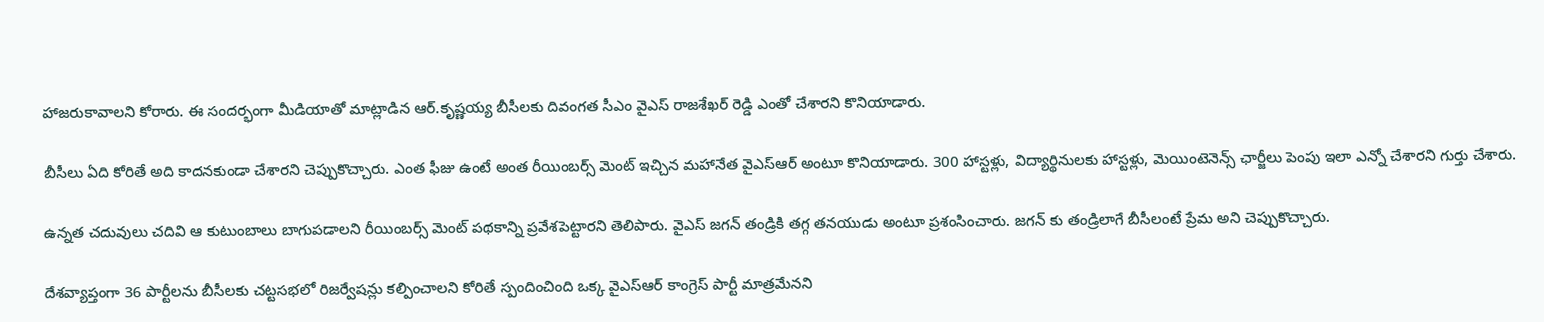హాజరుకావాలని కోరారు. ఈ సందర్భంగా మీడియాతో మాట్లాడిన ఆర్.కృష్ణయ్య బీసీలకు దివంగత సీఎం వైఎస్ రాజశేఖర్ రెడ్డి ఎంతో చేశారని కొనియాడారు.

బీసీలు ఏది కోరితే అది కాదనకుండా చేశారని చెప్పుకొచ్చారు. ఎంత ఫీజు ఉంటే అంత రీయింబర్స్ మెంట్ ఇచ్చిన మహానేత వైఎస్ఆర్ అంటూ కొనియాడారు. 300 హాస్టళ్లు, విద్యార్థినులకు హాస్టళ్లు, మెయింటెనెన్స్ ఛార్జీలు పెంపు ఇలా ఎన్నో చేశారని గుర్తు చేశారు.

ఉన్నత చదువులు చదివి ఆ కుటుంబాలు బాగుపడాలని రీయింబర్స్ మెంట్ పథకాన్ని ప్రవేశపెట్టారని తెలిపారు. వైఎస్ జగన్ తండ్రికి తగ్గ తనయుడు అంటూ ప్రశంసించారు. జగన్ కు తండ్రిలాగే బీసీలంటే ప్రేమ అని చెప్పుకొచ్చారు.

దేశవ్యాప్తంగా 36 పార్టీలను బీసీలకు చట్టసభలో రిజర్వేషన్లు కల్పించాలని కోరితే స్పందించింది ఒక్క వైఎస్ఆర్ కాంగ్రెస్ పార్టీ మాత్రమేనని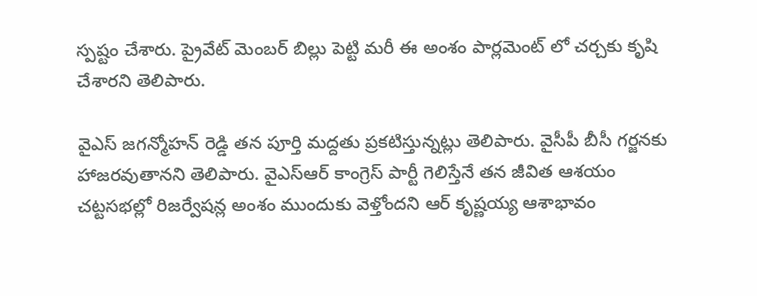స్పష్టం చేశారు. ప్రైవేట్ మెంబర్ బిల్లు పెట్టి మరీ ఈ అంశం పార్లమెంట్ లో చర్చకు కృషి చేశారని తెలిపారు.

వైఎస్ జగన్మోహన్ రెడ్డి తన పూర్తి మద్దతు ప్రకటిస్తున్నట్లు తెలిపారు. వైసీపీ బీసీ గర్జనకు హాజరవుతానని తెలిపారు. వైఎస్ఆర్ కాంగ్రెస్ పార్టీ గెలిస్తేనే తన జీవిత ఆశయం చట్టసభల్లో రిజర్వేషన్ల అంశం ముందుకు వెళ్తోందని ఆర్ కృష్ణయ్య ఆశాభావం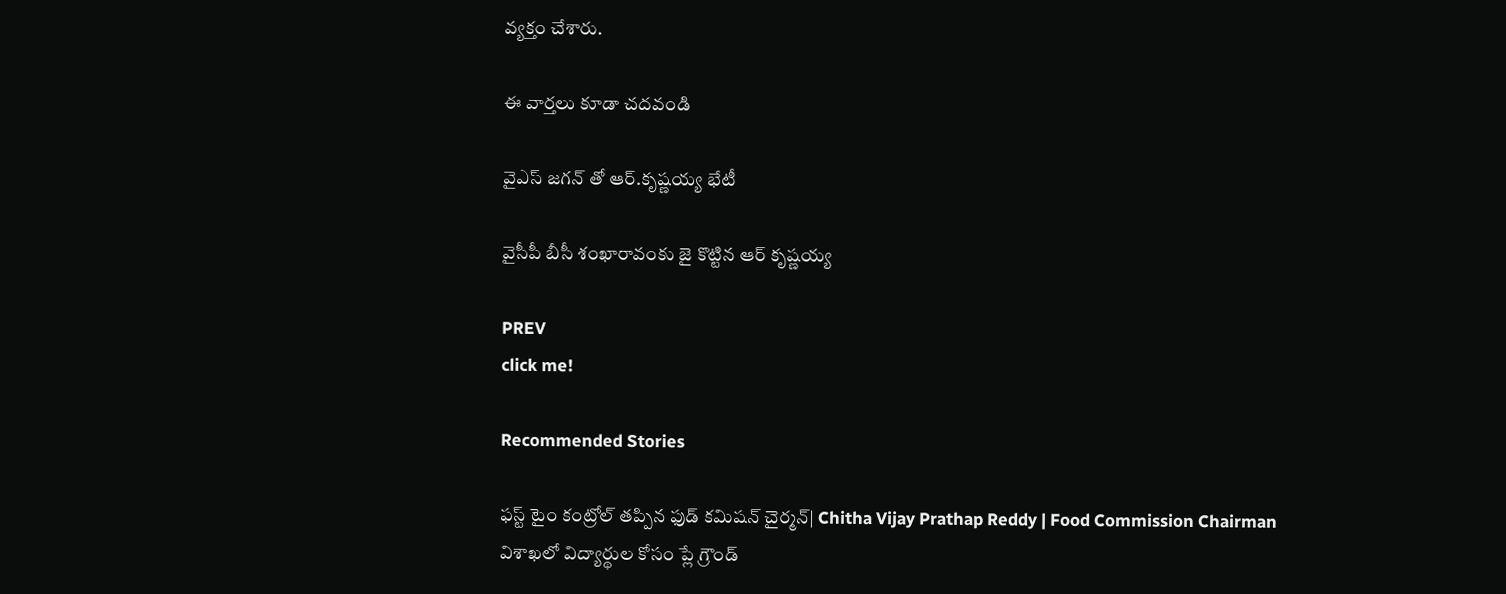వ్యక్తం చేశారు.

ఈ వార్తలు కూడా చదవండి

వైఎస్ జగన్ తో ఆర్.కృష్ణయ్య భేటీ

వైసీపీ బీసీ శంఖారావంకు జై కొట్టిన ఆర్ కృష్ణయ్య

PREV
click me!

Recommended Stories

ఫస్ట్ టైం కంట్రోల్ తప్పిన ఫుడ్ కమిషన్ చైర్మన్| Chitha Vijay Prathap Reddy | Food Commission Chairman
విశాఖలో విద్యార్థుల కోసం ప్లే గ్రౌండ్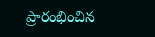ప్రారంభించిన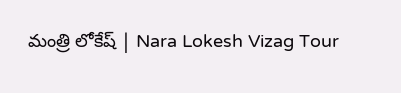మంత్రి లోకేష్ | Nara Lokesh Vizag Tour